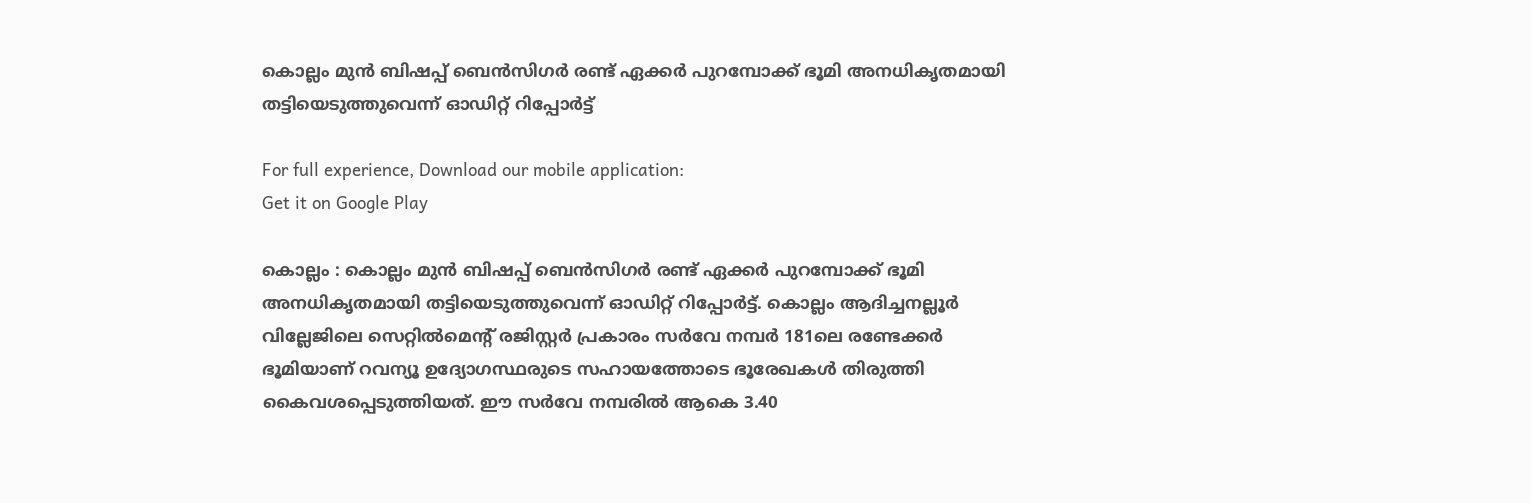കൊല്ലം മുന്‍ ബിഷപ്പ് ബെന്‍സിഗര്‍ രണ്ട് ഏക്കര്‍ പുറമ്പോക്ക് ഭൂമി അനധികൃതമായി തട്ടിയെടുത്തുവെന്ന് ഓഡിറ്റ് റിപ്പോര്‍ട്ട്

For full experience, Download our mobile application:
Get it on Google Play

കൊല്ലം : കൊല്ലം മുന്‍ ബിഷപ്പ് ബെന്‍സിഗര്‍ രണ്ട് ഏക്കര്‍ പുറമ്പോക്ക് ഭൂമി അനധികൃതമായി തട്ടിയെടുത്തുവെന്ന് ഓഡിറ്റ് റിപ്പോര്‍ട്ട്. കൊല്ലം ആദിച്ചനല്ലൂര്‍ വില്ലേജിലെ സെറ്റില്‍മെന്റ് രജിസ്റ്റര്‍ പ്രകാരം സര്‍വേ നമ്പര്‍ 181ലെ രണ്ടേക്കര്‍ ഭൂമിയാണ് റവന്യൂ ഉദ്യോഗസ്ഥരുടെ സഹായത്തോടെ ഭൂരേഖകള്‍ തിരുത്തി കൈവശപ്പെടുത്തിയത്. ഈ സര്‍വേ നമ്പരില്‍ ആകെ 3.40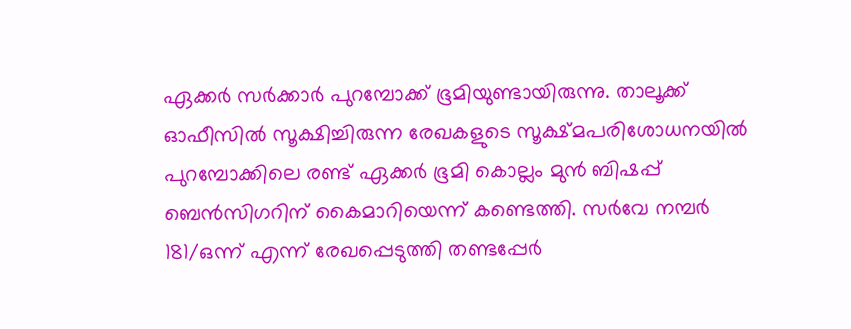ഏക്കര്‍ സര്‍ക്കാര്‍ പുറമ്പോക്ക് ഭൂമിയുണ്ടായിരുന്നു. താലൂക്ക് ഓഫീസില്‍ സൂക്ഷിച്ചിരുന്ന രേഖകളുടെ സൂക്ഷ്മപരിശോധനയില്‍ പുറമ്പോക്കിലെ രണ്ട് ഏക്കര്‍ ഭൂമി കൊല്ലം മുന്‍ ബിഷപ്പ് ബെന്‍സിഗറിന് കൈമാറിയെന്ന് കണ്ടെത്തി. സര്‍വേ നമ്പര്‍ 181/ഒന്ന് എന്ന് രേഖപ്പെടുത്തി തണ്ടപ്പേര്‍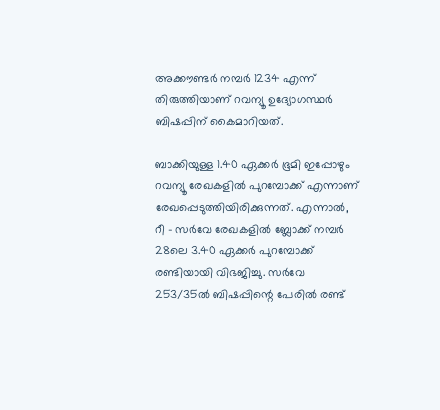അക്കൗണ്ടര്‍ നമ്പര്‍ 1234 എന്ന് തിരുത്തിയാണ് റവന്യൂ ഉദ്യോഗസ്ഥര്‍ ബിഷപ്പിന് കൈമാറിയത്.

ബാക്കിയുള്ള 1.40 ഏക്കര്‍ ഭൂമി ഇപ്പോഴും റവന്യൂ രേഖകളില്‍ പുറമ്പോക്ക് എന്നാണ് രേഖപ്പെടുത്തിയിരിക്കുന്നത്. എന്നാല്‍, റീ – സര്‍വേ രേഖകളില്‍ ബ്ലോക്ക് നമ്പര്‍ 28ലെ 3.40 ഏക്കര്‍ പുറമ്പോക്ക് രണ്ടിയായി വിഭജിച്ചു. സര്‍വേ 253/35ല്‍ ബിഷപ്പിന്റെ പേരില്‍ രണ്ട്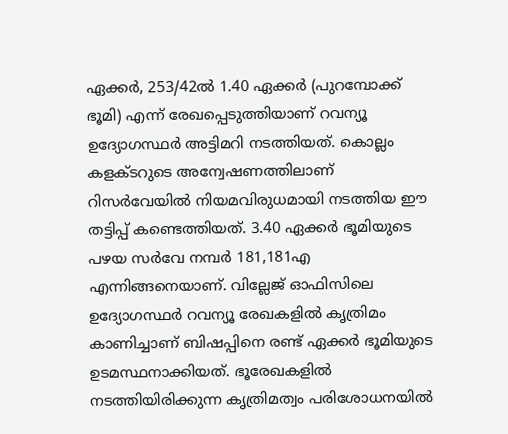ഏക്കര്‍, 253/42ല്‍ 1.40 ഏക്കര്‍ (പുറമ്പോക്ക് ഭൂമി) എന്ന് രേഖപ്പെടുത്തിയാണ് റവന്യൂ ഉദ്യോഗസ്ഥര്‍ അട്ടിമറി നടത്തിയത്. കൊല്ലം കളക്ടറുടെ അന്വേഷണത്തിലാണ് റിസര്‍വേയില്‍ നിയമവിരുധമായി നടത്തിയ ഈ തട്ടിപ്പ് കണ്ടെത്തിയത്. 3.40 ഏക്കര്‍ ഭൂമിയുടെ പഴയ സര്‍വേ നമ്പര്‍ 181,181എ എന്നിങ്ങനെയാണ്. വില്ലേജ് ഓഫിസിലെ ഉദ്യോഗസ്ഥര്‍ റവന്യൂ രേഖകളില്‍ കൃത്രിമം കാണിച്ചാണ് ബിഷപ്പിനെ രണ്ട് ഏക്കര്‍ ഭൂമിയുടെ ഉടമസ്ഥനാക്കിയത്. ഭൂരേഖകളില്‍ നടത്തിയിരിക്കുന്ന കൃത്രിമത്വം പരിശോധനയില്‍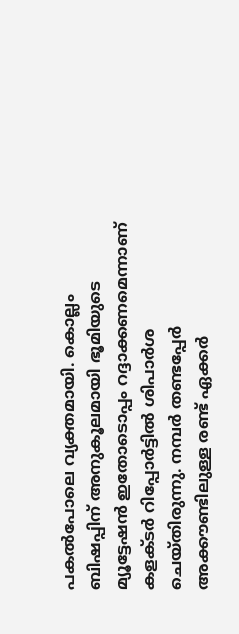പകല്‍പോലെ വ്യക്തമായി. കൊല്ലം ബിഷപ്പിന് അനുകൂലമായി ഭൂമിയുടെ മ്യൂട്ടേഷന്‍ ഇതോടൊപ്പം റദ്ദാക്കണമെന്നാണ് കളക്ടര്‍ റിപ്പോര്‍ട്ടില്‍ ശിപാര്‍ശ ചെയ്തിരുന്നു. നമ്പര്‍ തണ്ടപ്പേര്‍ അക്കൗണ്ടിലുള്ള രണ്ട് ഏക്കര്‍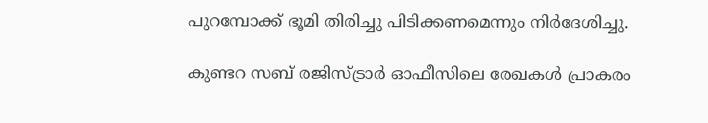പുറമ്പോക്ക് ഭൂമി തിരിച്ചു പിടിക്കണമെന്നും നിര്‍ദേശിച്ചു.

കുണ്ടറ സബ് രജിസ്ട്രാര്‍ ഓഫീസിലെ രേഖകള്‍ പ്രാകരം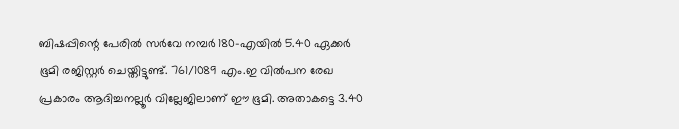ബിഷപ്പിന്റെ പേരില്‍ സര്‍വേ നമ്പര്‍ 180-എയില്‍ 5.40 ഏക്കര്‍ ഭൂമി രജിസ്റ്റര്‍ ചെയ്തിട്ടുണ്ട്. 761/1089 എം.ഇ വില്‍പന രേഖ പ്രകാരം ആദിച്ചനല്ലൂര്‍ വില്ലേജിലാണ് ഈ ഭൂമി. അതാകട്ടെ 3.40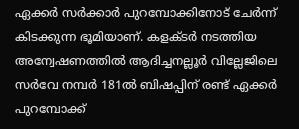ഏക്കര്‍ സര്‍ക്കാര്‍ പുറമ്പോക്കിനോട് ചേര്‍ന്ന് കിടക്കുന്ന ഭൂമിയാണ്. കളക്ടര്‍ നടത്തിയ അന്വേഷണത്തില്‍ ആദിച്ചനല്ലൂര്‍ വില്ലേജിലെ സര്‍വേ നമ്പര്‍ 181ല്‍ ബിഷപ്പിന് രണ്ട് ഏക്കര്‍ പുറമ്പോക്ക്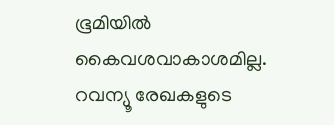ഭൂമിയില്‍ കൈവശവാകാശമില്ല. റവന്യൂ രേഖകളുടെ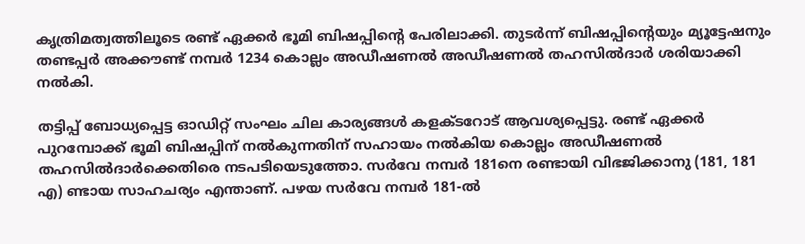കൃത്രിമത്വത്തിലൂടെ രണ്ട് ഏക്കര്‍ ഭൂമി ബിഷപ്പിന്റെ പേരിലാക്കി. തുടര്‍ന്ന് ബിഷപ്പിന്റെയും മ്യൂട്ടേഷനും തണ്ടപ്പര്‍ അക്കൗണ്ട് നമ്പര്‍ 1234 കൊല്ലം അഡീഷണല്‍ അഡീഷണല്‍ തഹസില്‍ദാര്‍ ശരിയാക്കി നല്‍കി.

തട്ടിപ്പ് ബോധ്യപ്പെട്ട ഓഡിറ്റ് സംഘം ചില കാര്യങ്ങള്‍ കളക്ടറോട് ആവശ്യപ്പെട്ടു. രണ്ട് ഏക്കര്‍ പുറമ്പോക്ക് ഭൂമി ബിഷപ്പിന് നല്‍കുന്നതിന് സഹായം നല്‍കിയ കൊല്ലം അഡീഷണല്‍ തഹസില്‍ദാര്‍ക്കെതിരെ നടപടിയെടുത്തോ. സര്‍വേ നമ്പര്‍ 181നെ രണ്ടായി വിഭജിക്കാനു (181, 181 എ) ണ്ടായ സാഹചര്യം എന്താണ്. പഴയ സര്‍വേ നമ്പര്‍ 181-ല്‍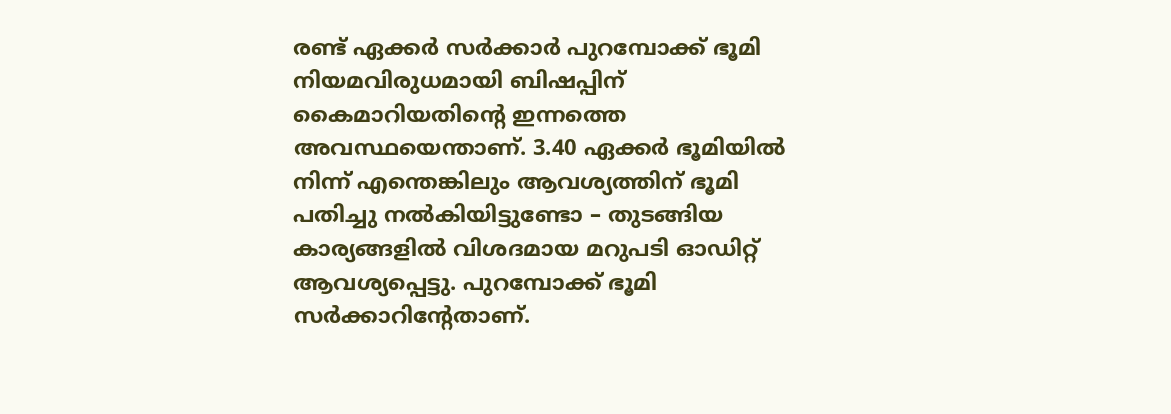രണ്ട് ഏക്കര്‍ സര്‍ക്കാര്‍ പുറമ്പോക്ക് ഭൂമി നിയമവിരുധമായി ബിഷപ്പിന് കൈമാറിയതിന്റെ ഇന്നത്തെ അവസ്ഥയെന്താണ്. 3.40 ഏക്കര്‍ ഭൂമിയില്‍ നിന്ന് എന്തെങ്കിലും ആവശ്യത്തിന് ഭൂമി പതിച്ചു നല്‍കിയിട്ടുണ്ടോ – തുടങ്ങിയ കാര്യങ്ങളില്‍ വിശദമായ മറുപടി ഓഡിറ്റ് ആവശ്യപ്പെട്ടു. പുറമ്പോക്ക് ഭൂമി സര്‍ക്കാറിന്റേതാണ്.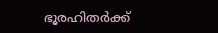ഭൂരഹിതര്‍ക്ക്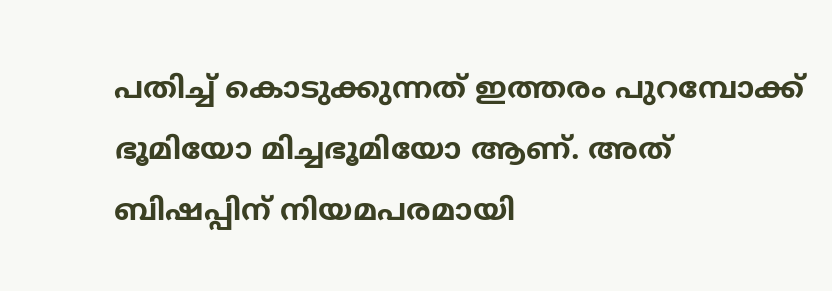പതിച്ച്‌ കൊടുക്കുന്നത് ഇത്തരം പുറമ്പോക്ക് ഭൂമിയോ മിച്ചഭൂമിയോ ആണ്. അത് ബിഷപ്പിന് നിയമപരമായി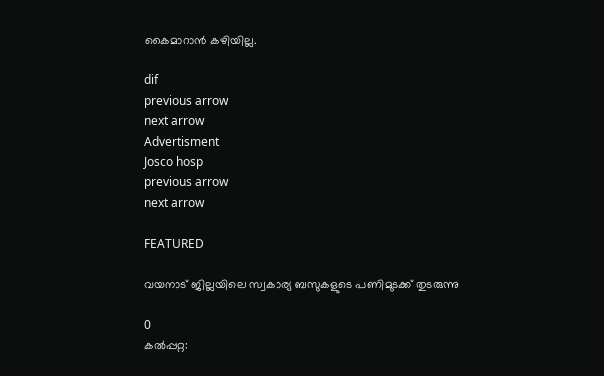കൈമാറാന്‍ കഴിയില്ല.

dif
previous arrow
next arrow
Advertisment
Josco hosp
previous arrow
next arrow

FEATURED

വയനാട് ജില്ലയിലെ സ്വകാര്യ ബസുകളുടെ പണിമുടക്ക് തുടരുന്നു

0
കൽപ്പറ്റ: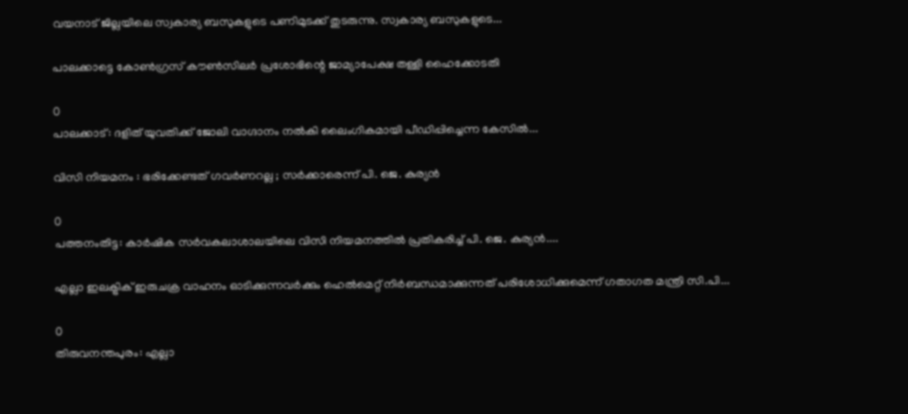വയനാട് ജില്ലയിലെ സ്വകാര്യ ബസുകളുടെ പണിമുടക്ക് തുടരുന്നു. സ്വകാര്യ ബസുകളുടെ...

പാലക്കാട്ടെ കോണ്‍ഗ്രസ് കൗണ്‍സിലര്‍ പ്രശോഭിന്റെ ജാമ്യാപേക്ഷ തള്ളി ഹൈക്കോടതി

0
പാലക്കാട്: ദളിത് യുവതിക്ക് ജോലി വാഗ്ദാനം നൽകി ലൈംഗികമായി പീഡിപ്പിച്ചെന്ന കേസിൽ...

വിസി നിയമനം : ഭരിക്കേണ്ടത് ഗവർണറല്ല ; സർക്കാരെന്ന് പി. ജെ. കുര്യൻ

0
പത്തനംതിട്ട: കാർഷിക സർവകലാശാലയിലെ വിസി നിയമനത്തിൽ പ്രതികരിച്ച് പി. ജെ. കുര്യൻ....

എല്ലാ ഇലക്ട്രിക് ഇരുചക്ര വാഹനം ഓടിക്കുന്നവര്‍ക്കും ഹെല്‍മെറ്റ് നിര്‍ബന്ധമാക്കുന്നത് പരിശോധിക്കുമെന്ന് ഗതാഗത മന്ത്രി സി.പി...

0
തിരുവനന്തപുരം: എല്ലാ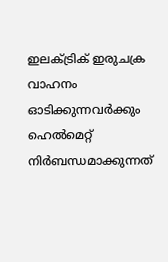ഇലക്ട്രിക് ഇരുചക്ര വാഹനം ഓടിക്കുന്നവര്‍ക്കും ഹെല്‍മെറ്റ് നിര്‍ബന്ധമാക്കുന്നത്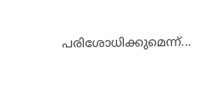പരിശോധിക്കുമെന്ന്...